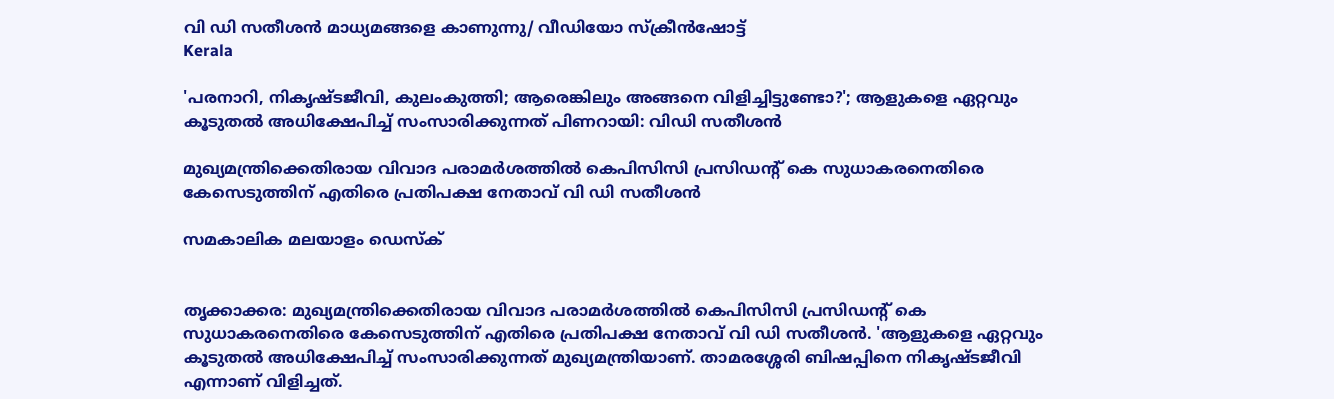വി ഡി സതീശന്‍ മാധ്യമങ്ങളെ കാണുന്നു/ വീഡിയോ സ്‌ക്രീന്‍ഷോട്ട്
Kerala

'പരനാറി, നികൃഷ്ടജീവി, കുലംകുത്തി; ആരെങ്കിലും അങ്ങനെ വിളിച്ചിട്ടുണ്ടോ?'; ആളുകളെ ഏറ്റവും കൂടുതല്‍ അധിക്ഷേപിച്ച് സംസാരിക്കുന്നത് പിണറായി: വിഡി സതീശന്‍

മുഖ്യമന്ത്രിക്കെതിരായ വിവാദ പരാമര്‍ശത്തില്‍ കെപിസിസി പ്രസിഡന്റ് കെ സുധാകരനെതിരെ കേസെടുത്തിന് എതിരെ പ്രതിപക്ഷ നേതാവ് വി ഡി സതീശന്‍

സമകാലിക മലയാളം ഡെസ്ക്


തൃക്കാക്കര: മുഖ്യമന്ത്രിക്കെതിരായ വിവാദ പരാമര്‍ശത്തില്‍ കെപിസിസി പ്രസിഡന്റ് കെ സുധാകരനെതിരെ കേസെടുത്തിന് എതിരെ പ്രതിപക്ഷ നേതാവ് വി ഡി സതീശന്‍. 'ആളുകളെ ഏറ്റവും കൂടുതല്‍ അധിക്ഷേപിച്ച് സംസാരിക്കുന്നത് മുഖ്യമന്ത്രിയാണ്. താമരശ്ശേരി ബിഷപ്പിനെ നികൃഷ്ടജീവി എന്നാണ് വിളിച്ചത്.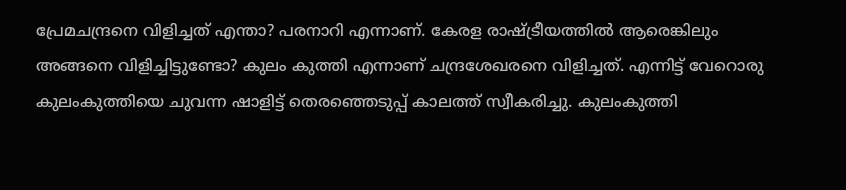പ്രേമചന്ദ്രനെ വിളിച്ചത് എന്താ? പരനാറി എന്നാണ്. കേരള രാഷ്ട്രീയത്തില്‍ ആരെങ്കിലും അങ്ങനെ വിളിച്ചിട്ടുണ്ടോ? കുലം കുത്തി എന്നാണ് ചന്ദ്രശേഖരനെ വിളിച്ചത്. എന്നിട്ട് വേറൊരു കുലംകുത്തിയെ ചുവന്ന ഷാളിട്ട് തെരഞ്ഞെടുപ്പ് കാലത്ത് സ്വീകരിച്ചു. കുലംകുത്തി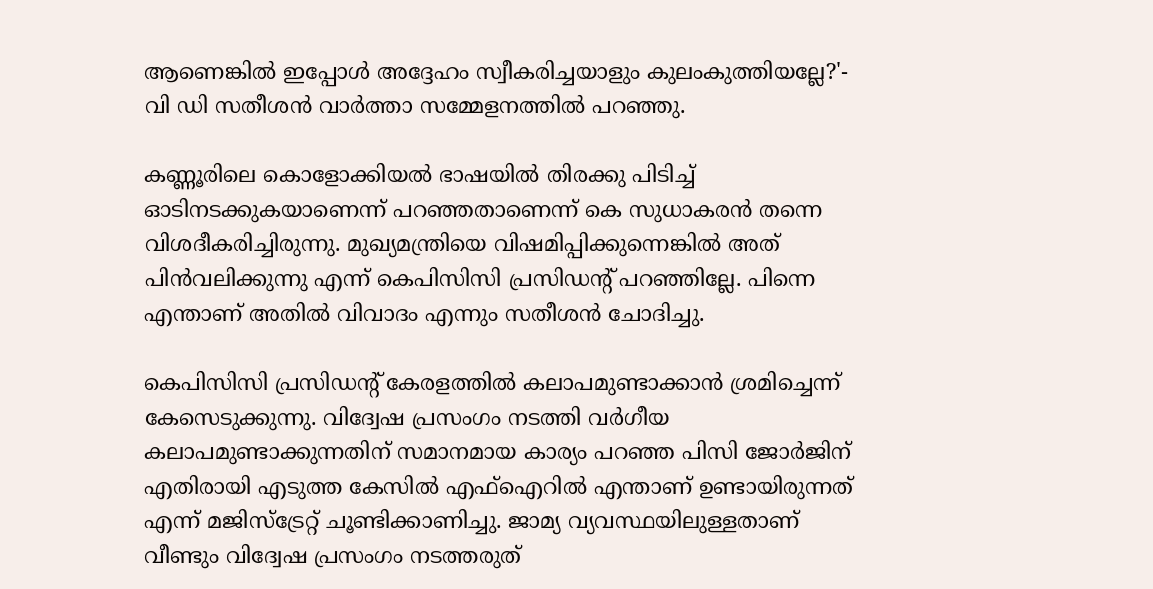ആണെങ്കില്‍ ഇപ്പോള്‍ അദ്ദേഹം സ്വീകരിച്ചയാളും കുലംകുത്തിയല്ലേ?'- വി ഡി സതീശന്‍ വാര്‍ത്താ സമ്മേളനത്തില്‍ പറഞ്ഞു.

കണ്ണൂരിലെ കൊളോക്കിയല്‍ ഭാഷയില്‍ തിരക്കു പിടിച്ച് ഓടിനടക്കുകയാണെന്ന് പറഞ്ഞതാണെന്ന് കെ സുധാകരന്‍ തന്നെ വിശദീകരിച്ചിരുന്നു. മുഖ്യമന്ത്രിയെ വിഷമിപ്പിക്കുന്നെങ്കില്‍ അത് പിന്‍വലിക്കുന്നു എന്ന് കെപിസിസി പ്രസിഡന്റ് പറഞ്ഞില്ലേ. പിന്നെ എന്താണ് അതില്‍ വിവാദം എന്നും സതീശന്‍ ചോദിച്ചു.

കെപിസിസി പ്രസിഡന്റ് കേരളത്തില്‍ കലാപമുണ്ടാക്കാന്‍ ശ്രമിച്ചെന്ന് കേസെടുക്കുന്നു. വിദ്വേഷ പ്രസംഗം നടത്തി വര്‍ഗീയ കലാപമുണ്ടാക്കുന്നതിന് സമാനമായ കാര്യം പറഞ്ഞ പിസി ജോര്‍ജിന് എതിരായി എടുത്ത കേസില്‍ എഫ്‌ഐറില്‍ എന്താണ് ഉണ്ടായിരുന്നത് എന്ന് മജിസ്‌ട്രേറ്റ് ചൂണ്ടിക്കാണിച്ചു. ജാമ്യ വ്യവസ്ഥയിലുള്ളതാണ് വീണ്ടും വിദ്വേഷ പ്രസംഗം നടത്തരുത്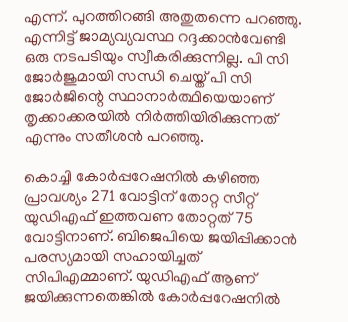എന്ന്. പുറത്തിറങ്ങി അതുതന്നെ പറഞ്ഞു. എന്നിട്ട് ജാമ്യവ്യവസ്ഥ റദ്ദക്കാന്‍വേണ്ടി ഒരു നടപടിയും സ്വീകരിക്കുന്നില്ല. പി സി ജോര്‍ജുമായി സന്ധി ചെയ്ത് പി സി ജോര്‍ജിന്റെ സ്ഥാനാര്‍ത്ഥിയെയാണ് തൃക്കാക്കരയില്‍ നിര്‍ത്തിയിരിക്കുന്നത് എന്നും സതീശന്‍ പറഞ്ഞു.

കൊച്ചി കോര്‍പ്പറേഷനില്‍ കഴിഞ്ഞ പ്രാവശ്യം 271 വോട്ടിന് തോറ്റ സീറ്റ് യുഡിഎഫ് ഇത്തവണ തോറ്റത് 75 വോട്ടിനാണ്. ബിജെപിയെ ജയിപ്പിക്കാന്‍ പരസ്യമായി സഹായിച്ചത് സിപിഎമ്മാണ്. യുഡിഎഫ് ആണ് ജയിക്കുന്നതെങ്കില്‍ കോര്‍പ്പറേഷനില്‍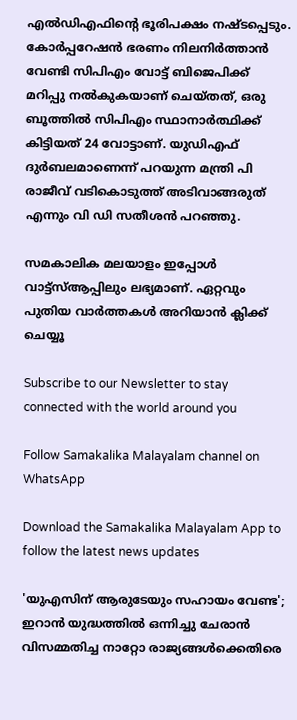എല്‍ഡിഎഫിന്റെ ഭൂരിപക്ഷം നഷ്ടപ്പെടും. കോര്‍പ്പറേഷന്‍ ഭരണം നിലനിര്‍ത്താന്‍ വേണ്ടി സിപിഎം വോട്ട് ബിജെപിക്ക് മറിപ്പു നല്‍കുകയാണ് ചെയ്തത്, ഒരു ബൂത്തില്‍ സിപിഎം സ്ഥാനാര്‍ത്ഥിക്ക് കിട്ടിയത് 24 വോട്ടാണ്. യുഡിഎഫ് ദുര്‍ബലമാണെന്ന് പറയുന്ന മന്ത്രി പി രാജീവ് വടികൊടുത്ത് അടിവാങ്ങരുത് എന്നും വി ഡി സതീശന്‍ പറഞ്ഞു.

സമകാലിക മലയാളം ഇപ്പോള്‍ വാട്ട്‌സ്ആപ്പിലും ലഭ്യമാണ്. ഏറ്റവും പുതിയ വാര്‍ത്തകള്‍ അറിയാന്‍ ക്ലിക്ക് ചെയ്യൂ

Subscribe to our Newsletter to stay connected with the world around you

Follow Samakalika Malayalam channel on WhatsApp

Download the Samakalika Malayalam App to follow the latest news updates

'യുഎസിന് ആരുടേയും സഹായം വേണ്ട'; ഇറാൻ യുദ്ധത്തിൽ ഒന്നിച്ചു ചേരാൻ വിസമ്മതിച്ച നാറ്റോ രാജ്യങ്ങൾക്കെതിരെ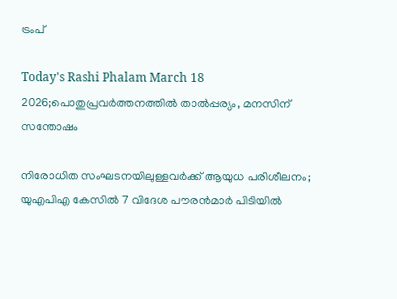ട്രംപ്

Today's Rashi Phalam March 18 2026;പൊതുപ്രവര്‍ത്തനത്തില്‍ താല്‍പ്പര്യം, മനസിന് സന്തോഷം

നിരോധിത സംഘടനയിലുള്ളവർക്ക് ആയുധ പരിശീലനം; യുഎപിഎ കേസിൽ 7 വിദേശ പൗരൻമാർ പിടിയിൽ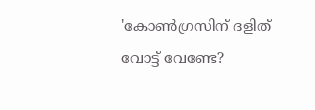'കോണ്‍ഗ്രസിന് ദളിത് വോട്ട് വേണ്ടേ?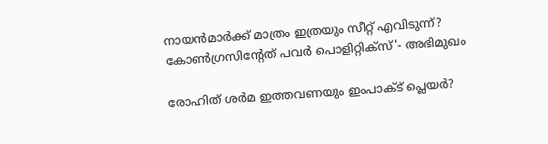നായന്‍മാര്‍ക്ക് മാത്രം ഇത്രയും സീറ്റ് എവിടുന്ന്? കോണ്‍ഗ്രസിന്റേത് പവര്‍ പൊളിറ്റിക്‌സ്'- അഭിമുഖം

രോഹിത് ശര്‍മ ഇത്തവണയും ഇംപാക്ട് പ്ലെയര്‍?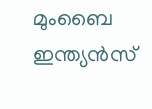മുംബൈ ഇന്ത്യന്‍സ്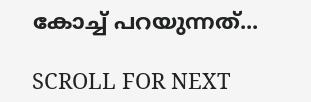കോച്ച് പറയുന്നത്...

SCROLL FOR NEXT